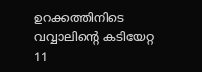ഉറക്കത്തിനിടെ വവ്വാലിന്റെ കടിയേറ്റ 11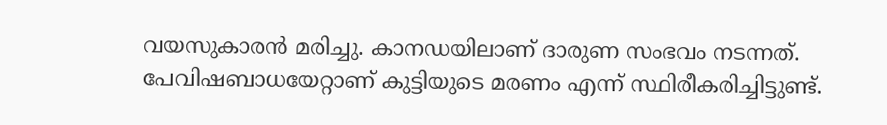വയസുകാരൻ മരിച്ചു. കാനഡയിലാണ് ദാരുണ സംഭവം നടന്നത്. പേവിഷബാധയേറ്റാണ് കുട്ടിയുടെ മരണം എന്ന് സ്ഥിരീകരിച്ചിട്ടുണ്ട്.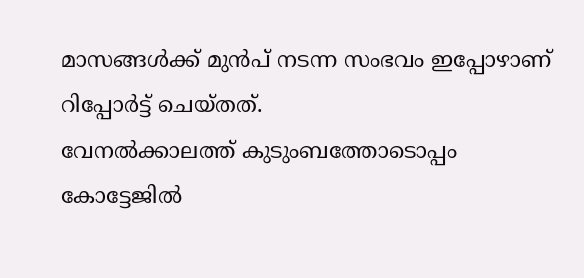മാസങ്ങൾക്ക് മുൻപ് നടന്ന സംഭവം ഇപ്പോഴാണ് റിപ്പോർട്ട് ചെയ്തത്.
വേനൽക്കാലത്ത് കുടുംബത്തോടൊപ്പം കോട്ടേജിൽ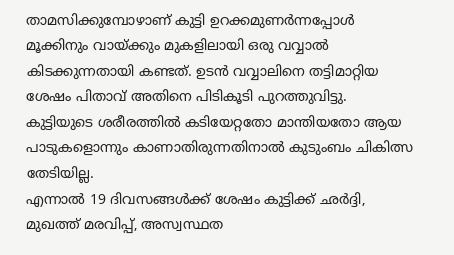താമസിക്കുമ്പോഴാണ് കുട്ടി ഉറക്കമുണർന്നപ്പോൾ മൂക്കിനും വായ്ക്കും മുകളിലായി ഒരു വവ്വാൽ കിടക്കുന്നതായി കണ്ടത്. ഉടൻ വവ്വാലിനെ തട്ടിമാറ്റിയ ശേഷം പിതാവ് അതിനെ പിടികൂടി പുറത്തുവിട്ടു. കുട്ടിയുടെ ശരീരത്തിൽ കടിയേറ്റതോ മാന്തിയതോ ആയ പാടുകളൊന്നും കാണാതിരുന്നതിനാൽ കുടുംബം ചികിത്സ തേടിയില്ല.
എന്നാൽ 19 ദിവസങ്ങൾക്ക് ശേഷം കുട്ടിക്ക് ഛർദ്ദി, മുഖത്ത് മരവിപ്പ്, അസ്വസ്ഥത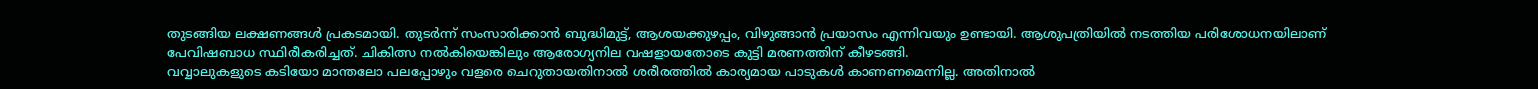തുടങ്ങിയ ലക്ഷണങ്ങൾ പ്രകടമായി. തുടർന്ന് സംസാരിക്കാൻ ബുദ്ധിമുട്ട്, ആശയക്കുഴപ്പം, വിഴുങ്ങാൻ പ്രയാസം എന്നിവയും ഉണ്ടായി. ആശുപത്രിയിൽ നടത്തിയ പരിശോധനയിലാണ് പേവിഷബാധ സ്ഥിരീകരിച്ചത്. ചികിത്സ നൽകിയെങ്കിലും ആരോഗ്യനില വഷളായതോടെ കുട്ടി മരണത്തിന് കീഴടങ്ങി.
വവ്വാലുകളുടെ കടിയോ മാന്തലോ പലപ്പോഴും വളരെ ചെറുതായതിനാൽ ശരീരത്തിൽ കാര്യമായ പാടുകൾ കാണണമെന്നില്ല. അതിനാൽ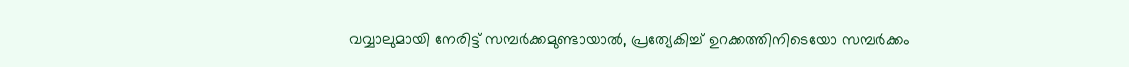വവ്വാലുമായി നേരിട്ട് സമ്പർക്കമുണ്ടായാൽ, പ്രത്യേകിച്ച് ഉറക്കത്തിനിടെയോ സമ്പർക്കം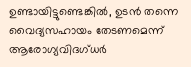ഉണ്ടായിട്ടുണ്ടെങ്കിൽ, ഉടൻ തന്നെ വൈദ്യസഹായം തേടണമെന്ന് ആരോഗ്യവിദഗ്ധർ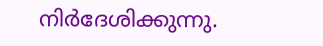നിർദേശിക്കുന്നു.